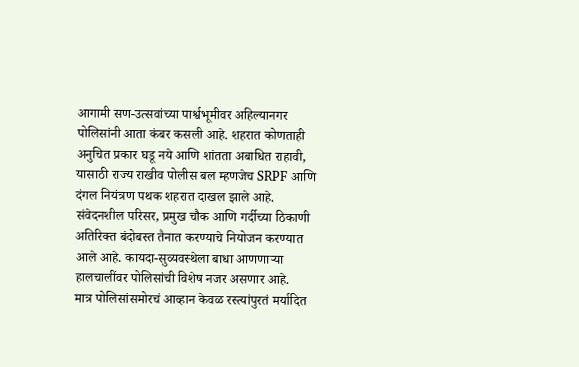आगामी सण-उत्सवांच्या पार्श्वभूमीवर अहिल्यानगर पोलिसांनी आता कंबर कसली आहे. शहरात कोणताही अनुचित प्रकार घडू नये आणि शांतता अबाधित राहावी, यासाठी राज्य राखीव पोलीस बल म्हणजेच SRPF आणि दंगल नियंत्रण पथक शहरात दाखल झाले आहे.
संवेदनशील परिसर, प्रमुख चौक आणि गर्दीच्या ठिकाणी अतिरिक्त बंदोबस्त तैनात करण्याचे नियोजन करण्यात आले आहे. कायदा-सुव्यवस्थेला बाधा आणणाऱ्या हालचालींवर पोलिसांची विशेष नजर असणार आहे.
मात्र पोलिसांसमोरचं आव्हान केवळ रस्त्यांपुरतं मर्यादित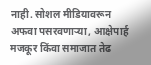नाही. सोशल मीडियावरून अफवा पसरवणाऱ्या, आक्षेपार्ह मजकूर किंवा समाजात तेढ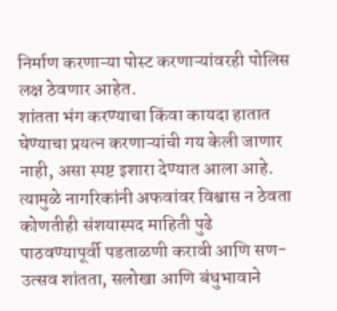निर्माण करणाऱ्या पोस्ट करणाऱ्यांवरही पोलिस लक्ष ठेवणार आहेत.
शांतता भंग करण्याचा किंवा कायदा हातात घेण्याचा प्रयत्न करणाऱ्यांची गय केली जाणार नाही, असा स्पष्ट इशारा देण्यात आला आहे. त्यामुळे नागरिकांनी अफवांवर विश्वास न ठेवता कोणतीही संशयास्पद माहिती पुढे पाठवण्यापूर्वी पडताळणी करावी आणि सण-उत्सव शांतता, सलोखा आणि बंधुभावाने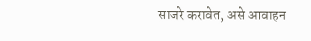साजरे करावेत, असे आवाहन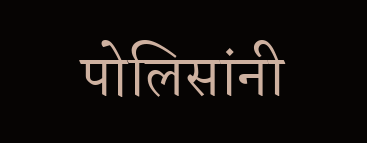पोलिसांनी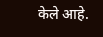केले आहे.